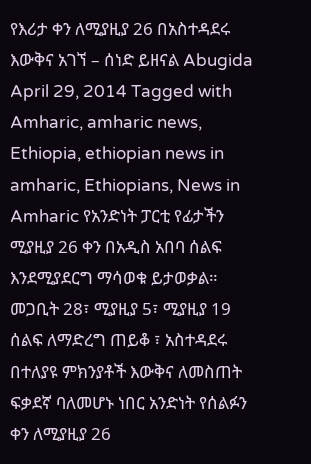የእሪታ ቀን ለሚያዚያ 26 በአስተዳደሩ እውቅና አገኘ – ሰነድ ይዘናል Abugida April 29, 2014 Tagged with Amharic, amharic news, Ethiopia, ethiopian news in amharic, Ethiopians, News in Amharic የአንድነት ፓርቲ የፊታችን ሚያዚያ 26 ቀን በአዲስ አበባ ሰልፍ እንደሚያደርግ ማሳወቁ ይታወቃል። መጋቢት 28፣ ሚያዚያ 5፣ ሚያዚያ 19 ሰልፍ ለማድረግ ጠይቆ ፣ አስተዳደሩ በተለያዩ ምክንያቶች እውቅና ለመስጠት ፍቃደኛ ባለመሆኑ ነበር አንድነት የሰልፉን ቀን ለሚያዚያ 26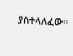ያስተላለፈው።